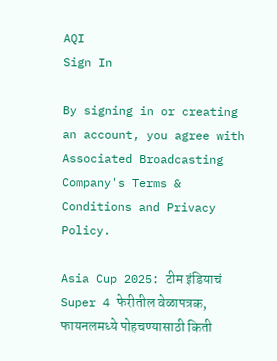AQI
Sign In

By signing in or creating an account, you agree with Associated Broadcasting Company's Terms & Conditions and Privacy Policy.

Asia Cup 2025: टीम इंडियाचं Super 4 फेरीतील वेळापत्रक, फायनलमध्ये पोहचण्यासाठी किती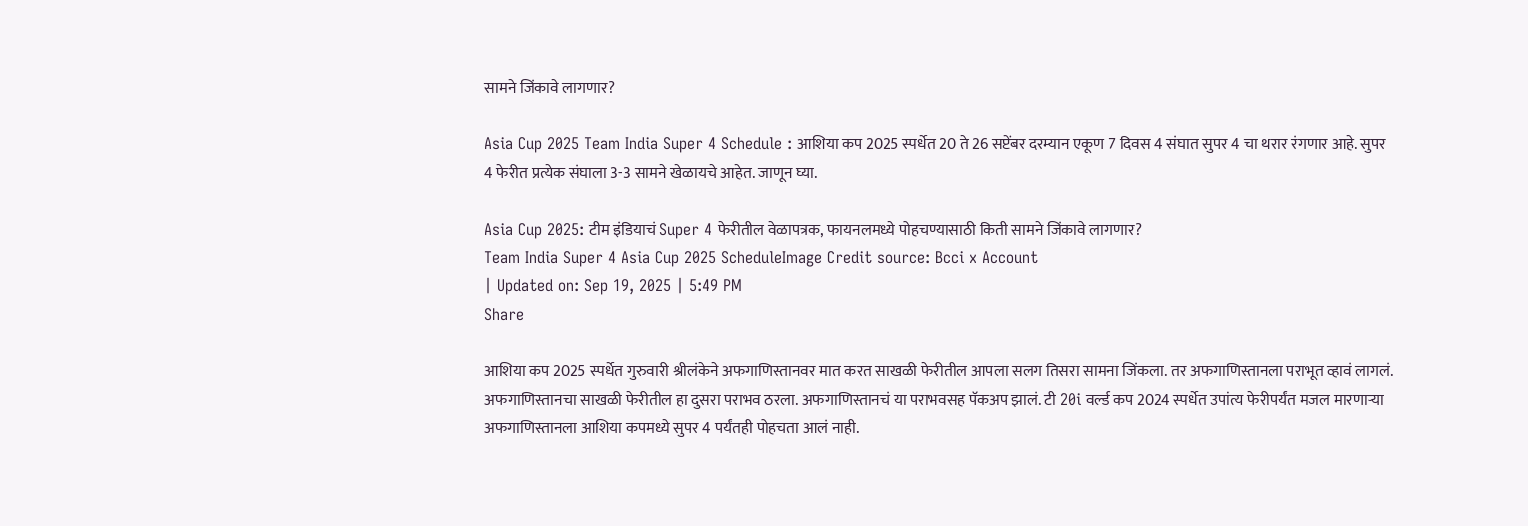सामने जिंकावे लागणार?

Asia Cup 2025 Team India Super 4 Schedule : आशिया कप 2025 स्पर्धेत 20 ते 26 सप्टेंबर दरम्यान एकूण 7 दिवस 4 संघात सुपर 4 चा थरार रंगणार आहे. सुपर 4 फेरीत प्रत्येक संघाला 3-3 सामने खेळायचे आहेत. जाणून घ्या.

Asia Cup 2025: टीम इंडियाचं Super 4 फेरीतील वेळापत्रक, फायनलमध्ये पोहचण्यासाठी किती सामने जिंकावे लागणार?
Team India Super 4 Asia Cup 2025 ScheduleImage Credit source: Bcci x Account
| Updated on: Sep 19, 2025 | 5:49 PM
Share

आशिया कप 2025 स्पर्धेत गुरुवारी श्रीलंकेने अफगाणिस्तानवर मात करत साखळी फेरीतील आपला सलग तिसरा सामना जिंकला. तर अफगाणिस्तानला पराभूत व्हावं लागलं. अफगाणिस्तानचा साखळी फेरीतील हा दुसरा पराभव ठरला. अफगाणिस्तानचं या पराभवसह पॅकअप झालं. टी 20i वर्ल्ड कप 2024 स्पर्धेत उपांत्य फेरीपर्यंत मजल मारणाऱ्या अफगाणिस्तानला आशिया कपमध्ये सुपर 4 पर्यंतही पोहचता आलं नाही.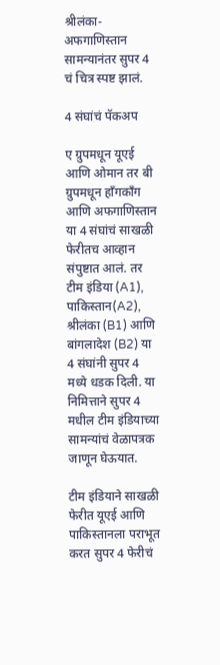श्रीलंका-अफगाणिस्तान सामन्यानंतर सुपर 4 चं चित्र स्पष्ट झालं.

4 संघांचं पॅकअप

ए ग्रुपमधून यूएई आणि ओमान तर बी ग्रुपमधून हाँगकाँग आणि अफगाणिस्तान या 4 संघांचं साखळी फेरीतच आव्हान संपुष्टात आलं. तर टीम इंडिया (A1), पाकिस्तान(A2), श्रीलंका (B1) आणि बांगलादेश (B2) या 4 संघांनी सुपर 4 मध्ये धडक दिली. या निमित्ताने सुपर 4 मधील टीम इंडियाच्या सामन्यांचं वेळापत्रक जाणून घेऊयात.

टीम इंडियाने साखळी फेरीत यूएई आणि पाकिस्तानला पराभूत करत सुपर 4 फेरीचं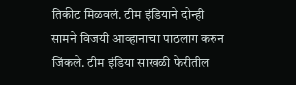तिकीट मिळवलं. टीम इंडियाने दोन्ही सामने विजयी आव्हानाचा पाठलाग करुन जिंकले. टीम इंडिया साखळी फेरीतील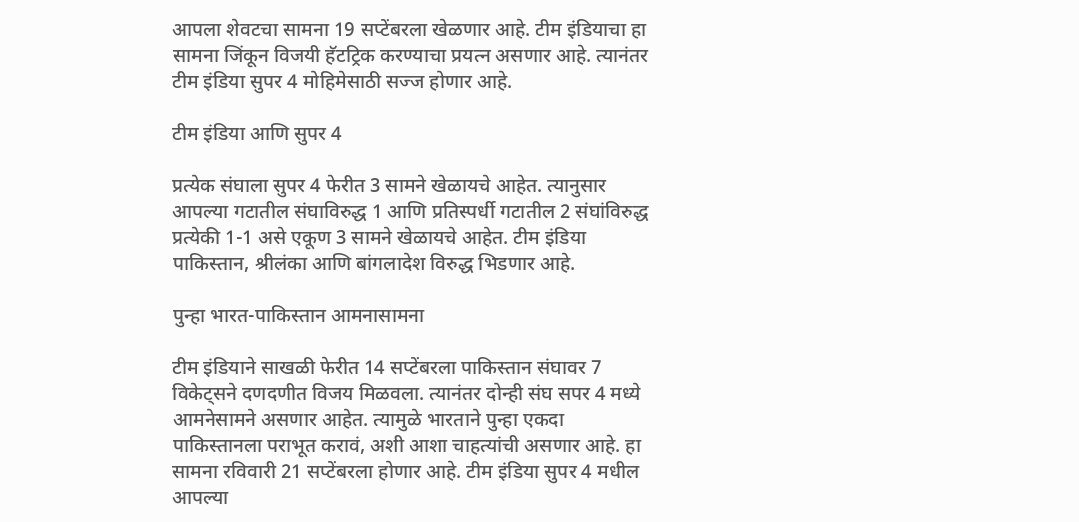आपला शेवटचा सामना 19 सप्टेंबरला खेळणार आहे. टीम इंडियाचा हा सामना जिंकून विजयी हॅटट्रिक करण्याचा प्रयत्न असणार आहे. त्यानंतर टीम इंडिया सुपर 4 मोहिमेसाठी सज्ज होणार आहे.

टीम इंडिया आणि सुपर 4

प्रत्येक संघाला सुपर 4 फेरीत 3 सामने खेळायचे आहेत. त्यानुसार आपल्या गटातील संघाविरुद्ध 1 आणि प्रतिस्पर्धी गटातील 2 संघांविरुद्ध प्रत्येकी 1-1 असे एकूण 3 सामने खेळायचे आहेत. टीम इंडिया पाकिस्तान, श्रीलंका आणि बांगलादेश विरुद्ध भिडणार आहे.

पुन्हा भारत-पाकिस्तान आमनासामना

टीम इंडियाने साखळी फेरीत 14 सप्टेंबरला पाकिस्तान संघावर 7 विकेट्सने दणदणीत विजय मिळवला. त्यानंतर दोन्ही संघ सपर 4 मध्ये आमनेसामने असणार आहेत. त्यामुळे भारताने पुन्हा एकदा पाकिस्तानला पराभूत करावं, अशी आशा चाहत्यांची असणार आहे. हा सामना रविवारी 21 सप्टेंबरला होणार आहे. टीम इंडिया सुपर 4 मधील आपल्या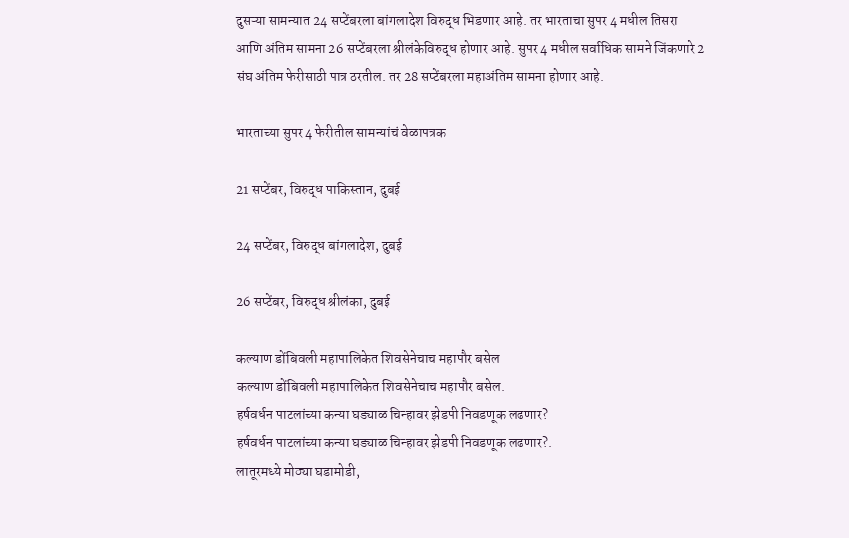दुसऱ्या सामन्यात 24 सप्टेंबरला बांगलादेश विरुद्ध भिडणार आहे. तर भारताचा सुपर 4 मधील तिसरा आणि अंतिम सामना 26 सप्टेंबरला श्रीलंकेविरुद्ध होणार आहे. सुपर 4 मधील सर्वाधिक सामने जिंकणारे 2 संघ अंतिम फेरीसाठी पात्र ठरतील. तर 28 सप्टेंबरला महाअंतिम सामना होणार आहे.

भारताच्या सुपर 4 फेरीतील सामन्यांचं वेळापत्रक

21 सप्टेंबर, विरुद्ध पाकिस्तान, दुबई

24 सप्टेंबर, विरुद्ध बांगलादेश, दुबई

26 सप्टेंबर, विरुद्ध श्रीलंका, दुबई

कल्याण डोंबिवली महापालिकेत शिवसेनेचाच महापौर बसेल
कल्याण डोंबिवली महापालिकेत शिवसेनेचाच महापौर बसेल.
हर्षवर्धन पाटलांच्या कन्या घड्याळ चिन्हावर झेडपी निवडणूक लढणार?
हर्षवर्धन पाटलांच्या कन्या घड्याळ चिन्हावर झेडपी निवडणूक लढणार?.
लातूरमध्ये मोठ्या घडामोडी,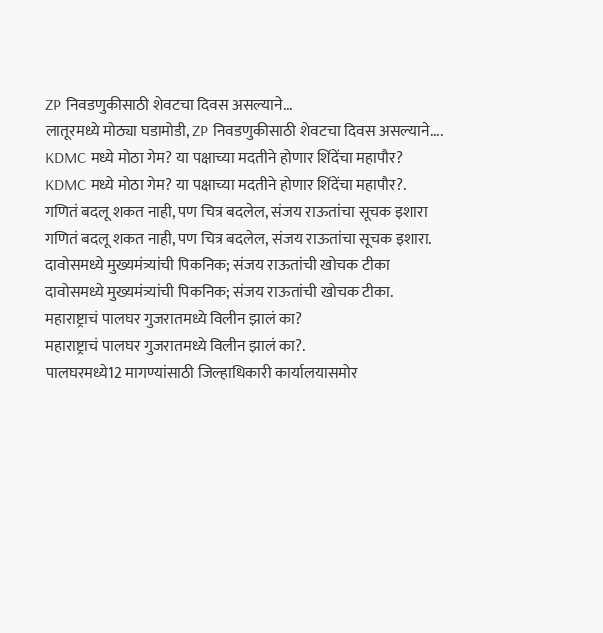ZP निवडणुकीसाठी शेवटचा दिवस असल्याने...
लातूरमध्ये मोठ्या घडामोडी, ZP निवडणुकीसाठी शेवटचा दिवस असल्याने....
KDMC मध्ये मोठा गेम? या पक्षाच्या मदतीने होणार शिंदेंचा महापौर?
KDMC मध्ये मोठा गेम? या पक्षाच्या मदतीने होणार शिंदेंचा महापौर?.
गणितं बदलू शकत नाही, पण चित्र बदलेल, संजय राऊतांचा सूचक इशारा
गणितं बदलू शकत नाही, पण चित्र बदलेल, संजय राऊतांचा सूचक इशारा.
दावोसमध्ये मुख्यमंत्र्यांची पिकनिक; संजय राऊतांची खोचक टीका
दावोसमध्ये मुख्यमंत्र्यांची पिकनिक; संजय राऊतांची खोचक टीका.
महाराष्ट्राचं पालघर गुजरातमध्ये विलीन झालं का?
महाराष्ट्राचं पालघर गुजरातमध्ये विलीन झालं का?.
पालघरमध्ये12 मागण्यांसाठी जिल्हाधिकारी कार्यालयासमोर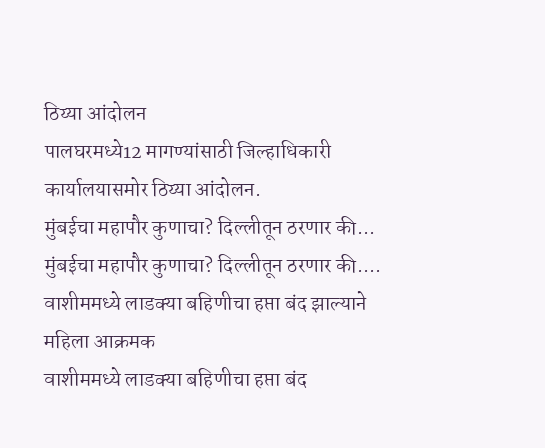ठिय्या आंदोलन
पालघरमध्ये12 मागण्यांसाठी जिल्हाधिकारी कार्यालयासमोर ठिय्या आंदोलन.
मुंबईचा महापौर कुणाचा? दिल्लीतून ठरणार की...
मुंबईचा महापौर कुणाचा? दिल्लीतून ठरणार की....
वाशीममध्ये लाडक्या बहिणीचा हप्ता बंद झाल्याने महिला आक्रमक
वाशीममध्ये लाडक्या बहिणीचा हप्ता बंद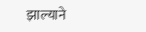झाल्याने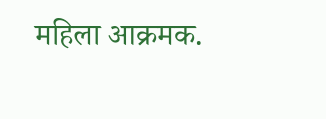महिला आक्रमक.